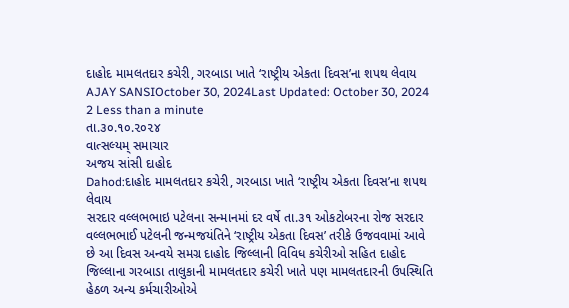દાહોદ મામલતદાર કચેરી, ગરબાડા ખાતે ‘રાષ્ટ્રીય એકતા દિવસ’ના શપથ લેવાય
AJAY SANSIOctober 30, 2024Last Updated: October 30, 2024
2 Less than a minute
તા.૩૦.૧૦.૨૦૨૪
વાત્સલ્યમ્ સમાચાર
અજય સાંસી દાહોદ
Dahod:દાહોદ મામલતદાર કચેરી, ગરબાડા ખાતે ‘રાષ્ટ્રીય એકતા દિવસ’ના શપથ લેવાય
સરદાર વલ્લભભાઇ પટેલના સન્માનમાં દર વર્ષે તા.૩૧ ઓકટોબરના રોજ સરદાર વલ્લભભાઈ પટેલની જન્મજયંતિને ‘રાષ્ટ્રીય એકતા દિવસ’ તરીકે ઉજવવામાં આવે છે આ દિવસ અન્વયે સમગ્ર દાહોદ જિલ્લાની વિવિધ કચેરીઓ સહિત દાહોદ જિલ્લાના ગરબાડા તાલુકાની મામલતદાર કચેરી ખાતે પણ મામલતદારની ઉપસ્થિતિ હેઠળ અન્ય કર્મચારીઓએ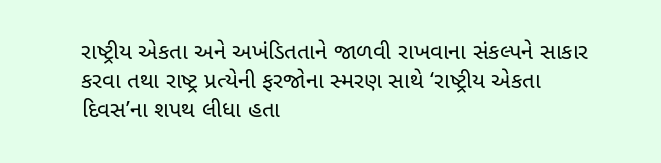રાષ્ટ્રીય એકતા અને અખંડિતતાને જાળવી રાખવાના સંકલ્પને સાકાર કરવા તથા રાષ્ટ્ર પ્રત્યેની ફરજોના સ્મરણ સાથે ‘રાષ્ટ્રીય એકતા દિવસ’ના શપથ લીધા હતા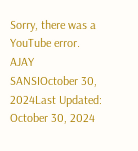Sorry, there was a YouTube error.
AJAY SANSIOctober 30, 2024Last Updated: October 30, 2024